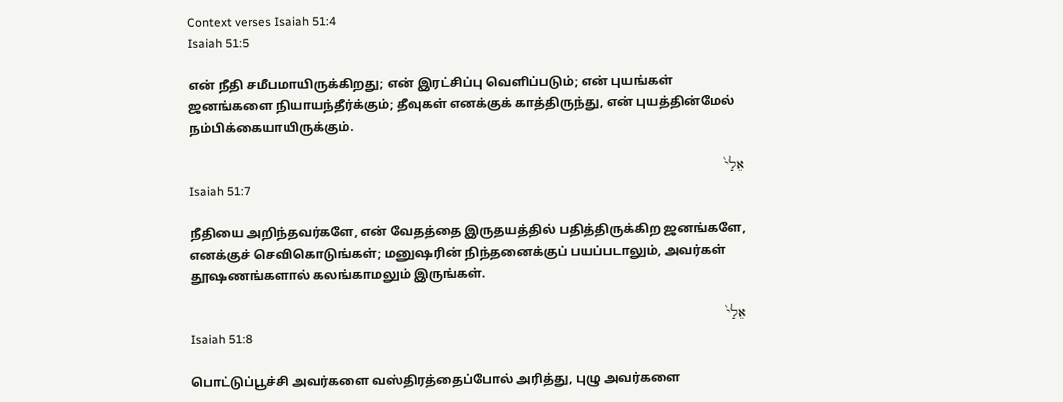Context verses Isaiah 51:4
Isaiah 51:5

என் நீதி சமீபமாயிருக்கிறது; என் இரட்சிப்பு வெளிப்படும்; என் புயங்கள் ஜனங்களை நியாயந்தீர்க்கும்; தீவுகள் எனக்குக் காத்திருந்து, என் புயத்தின்மேல் நம்பிக்கையாயிருக்கும்.

אֵלַי֙
Isaiah 51:7

நீதியை அறிந்தவர்களே, என் வேதத்தை இருதயத்தில் பதித்திருக்கிற ஜனங்களே, எனக்குச் செவிகொடுங்கள்; மனுஷரின் நிந்தனைக்குப் பயப்படாலும், அவர்கள் தூஷணங்களால் கலங்காமலும் இருங்கள்.

אֵלַי֙
Isaiah 51:8

பொட்டுப்பூச்சி அவர்களை வஸ்திரத்தைப்போல் அரித்து, புழு அவர்களை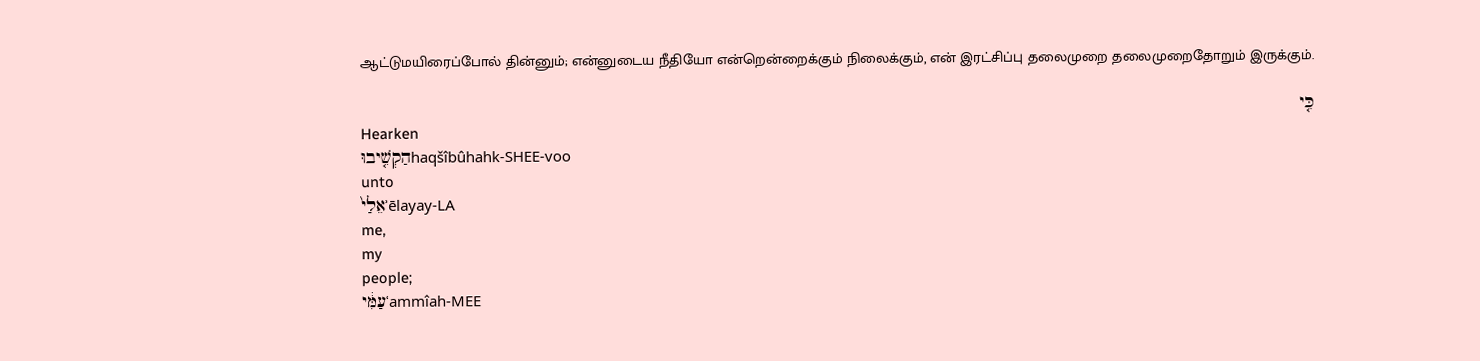ஆட்டுமயிரைப்போல் தின்னும்; என்னுடைய நீதியோ என்றென்றைக்கும் நிலைக்கும், என் இரட்சிப்பு தலைமுறை தலைமுறைதோறும் இருக்கும்.

כִּ֤י
Hearken
הַקְשִׁ֤יבוּhaqšîbûhahk-SHEE-voo
unto
אֵלַי֙ʾēlayay-LA
me,
my
people;
עַמִּ֔יʿammîah-MEE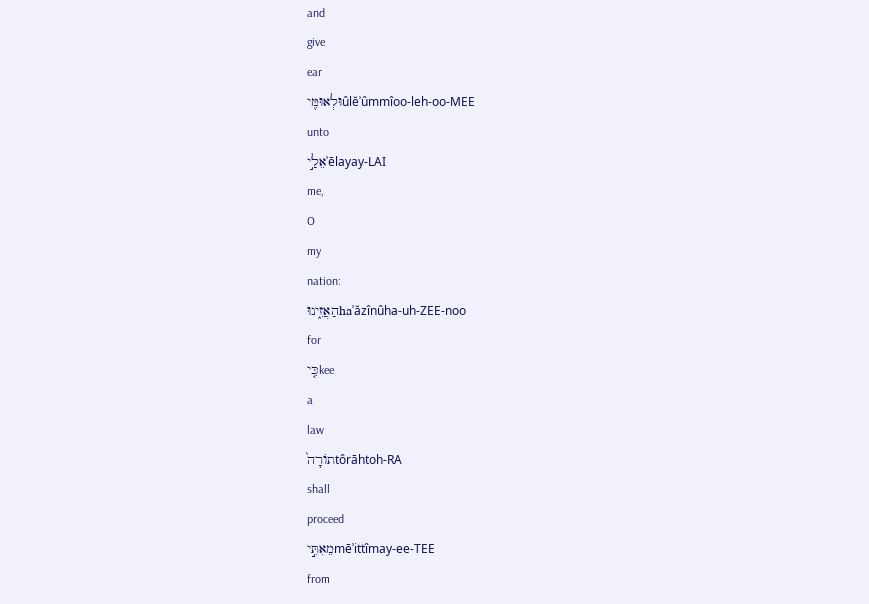and
give
ear
וּלְאוּמִּ֖יûlĕʾûmmîoo-leh-oo-MEE
unto
אֵלַ֣יʾēlayay-LAI
me,
O
my
nation:
הַאֲזִ֑ינוּhaʾăzînûha-uh-ZEE-noo
for
כִּ֤יkee
a
law
תוֹרָה֙tôrāhtoh-RA
shall
proceed
מֵאִתִּ֣יmēʾittîmay-ee-TEE
from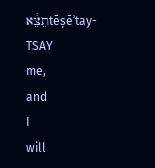תֵצֵ֔אtēṣēʾtay-TSAY
me,
and
I
will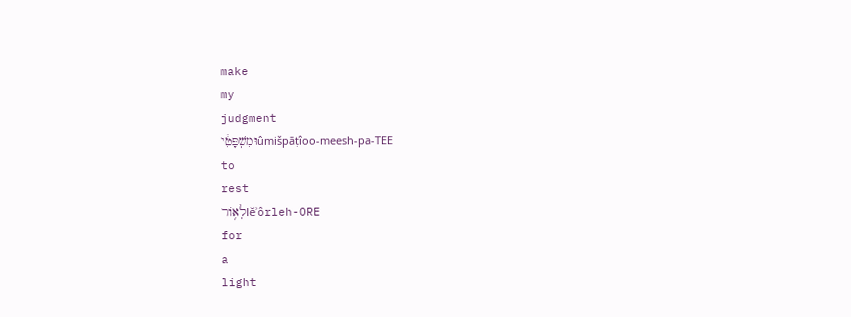make
my
judgment
וּמִשְׁפָּטִ֔יûmišpāṭîoo-meesh-pa-TEE
to
rest
לְא֥וֹרlĕʾôrleh-ORE
for
a
light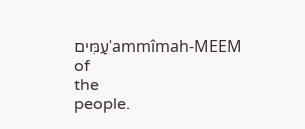עַמִּיםʿammîmah-MEEM
of
the
people.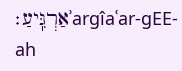אַרְגִּֽיעַ׃ʾargîaʿar-ɡEE-ah